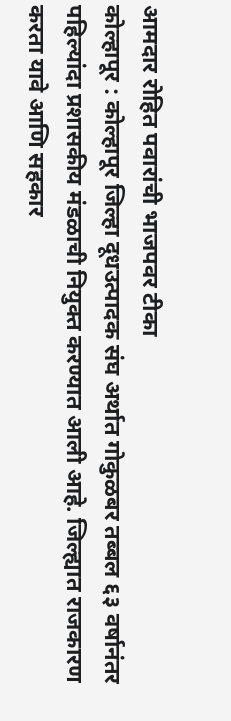आमदार रोहित पवारांची भाजपवर टीका
कोल्हापूर : कोल्हापूर जिल्हा दूधउत्पादक संघ अर्थात गोकुळबर तब्बल ६३ वर्षानंतर पहिल्यांदा प्रशासकीय मंडळाची नियुक्त करण्यात आली आहे. जिल्ह्यात राजकारण करता यावे आणि सहकार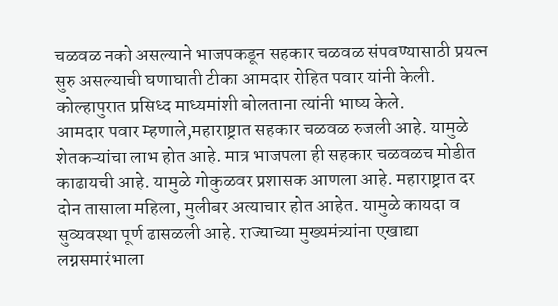चळवळ नको असल्याने भाजपकडून सहकार चळवळ संपवण्यासाठी प्रयत्न सुरु असल्याची घणाघाती टीका आमदार रोहित पवार यांनी केली.
कोल्हापुरात प्रसिध्द माध्यमांशी बोलताना त्यांनी भाष्य केले.
आमदार पवार म्हणाले,महाराष्ट्रात सहकार चळवळ रुजली आहे. यामुळे शेतकऱ्यांचा लाभ होत आहे. मात्र भाजपला ही सहकार चळवळच मोडीत काढायची आहे. यामुळे गोकुळवर प्रशासक आणला आहे. महाराष्ट्रात दर दोन तासाला महिला, मुलीबर अत्याचार होत आहेत. यामुळे कायदा व सुव्यवस्था पूर्ण ढासळली आहे. राज्याच्या मुख्यमंत्र्यांना एखाद्या लग्नसमारंभाला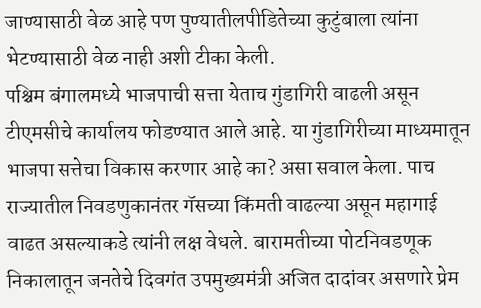जाण्यासाठी वेळ आहे पण पुण्यातीलपीडितेच्या कुटुंबाला त्यांना भेटण्यासाठी वेळ नाही अशी टीका केली.
पश्चिम बंगालमध्ये भाजपाची सत्ता येताच गुंडागिरी वाढली असून टीएमसीचे कार्यालय फोडण्यात आले आहे. या गुंडागिरीच्या माध्यमातून भाजपा सत्तेचा विकास करणार आहे का? असा सवाल केला. पाच राज्यातील निवडणुकानंतर गॅसच्या किंमती वाढल्या असून महागाई वाढत असल्याकडे त्यांनी लक्ष वेधले. बारामतीच्या पोटनिवडणूक निकालातून जनतेचे दिवगंत उपमुख्यमंत्री अजित दादांवर असणारे प्रेम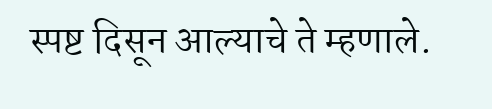स्पष्ट दिसून आल्याचे ते म्हणाले.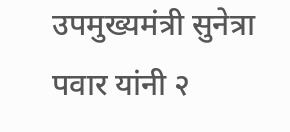उपमुख्यमंत्री सुनेत्रा पवार यांनी २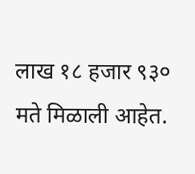लाख १८ हजार ९३० मते मिळाली आहेत.